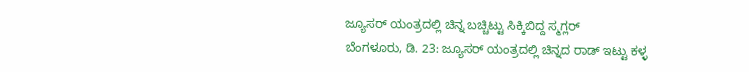ಜ್ಯೂಸರ್ ಯಂತ್ರದಲ್ಲಿ ಚಿನ್ನ ಬಚ್ಚಿಟ್ಟು ಸಿಕ್ಕಿಬಿದ್ದ ಸ್ಮಗ್ಲರ್
ಬೆಂಗಳೂರು, ಡಿ. 23: ಜ್ಯೂಸರ್ ಯಂತ್ರದಲ್ಲಿ ಚಿನ್ನದ ರಾಡ್ ಇಟ್ಟು ಕಳ್ಳ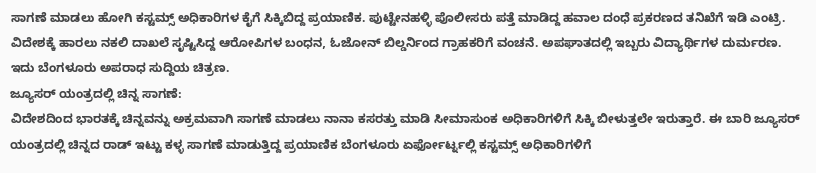ಸಾಗಣೆ ಮಾಡಲು ಹೋಗಿ ಕಸ್ಟಮ್ಸ್ ಅಧಿಕಾರಿಗಳ ಕೈಗೆ ಸಿಕ್ಕಿಬಿದ್ದ ಪ್ರಯಾಣಿಕ. ಪುಟ್ಟೇನಹಳ್ಳಿ ಪೊಲೀಸರು ಪತ್ತೆ ಮಾಡಿದ್ದ ಹವಾಲ ದಂಧೆ ಪ್ರಕರಣದ ತನಿಖೆಗೆ ಇಡಿ ಎಂಟ್ರಿ. ವಿದೇಶಕ್ಕೆ ಹಾರಲು ನಕಲಿ ದಾಖಲೆ ಸೃಷ್ಟಿಸಿದ್ದ ಆರೋಪಿಗಳ ಬಂಧನ, ಓಜೋನ್ ಬಿಲ್ಡರ್ನಿಂದ ಗ್ರಾಹಕರಿಗೆ ವಂಚನೆ. ಅಪಘಾತದಲ್ಲಿ ಇಬ್ಬರು ವಿದ್ಯಾರ್ಥಿಗಳ ದುರ್ಮರಣ. ಇದು ಬೆಂಗಳೂರು ಅಪರಾಧ ಸುದ್ದಿಯ ಚಿತ್ರಣ.
ಜ್ಯೂಸರ್ ಯಂತ್ರದಲ್ಲಿ ಚಿನ್ನ ಸಾಗಣೆ:
ವಿದೇಶದಿಂದ ಭಾರತಕ್ಕೆ ಚಿನ್ನವನ್ನು ಅಕ್ರಮವಾಗಿ ಸಾಗಣೆ ಮಾಡಲು ನಾನಾ ಕಸರತ್ತು ಮಾಡಿ ಸೀಮಾಸುಂಕ ಅಧಿಕಾರಿಗಳಿಗೆ ಸಿಕ್ಕಿ ಬೀಳುತ್ತಲೇ ಇರುತ್ತಾರೆ. ಈ ಬಾರಿ ಜ್ಯೂಸರ್ ಯಂತ್ರದಲ್ಲಿ ಚಿನ್ನದ ರಾಡ್ ಇಟ್ಟು ಕಳ್ಳ ಸಾಗಣೆ ಮಾಡುತ್ತಿದ್ದ ಪ್ರಯಾಣಿಕ ಬೆಂಗಳೂರು ಏರ್ಫೋರ್ಟ್ನಲ್ಲಿ ಕಸ್ಟಮ್ಸ್ ಅಧಿಕಾರಿಗಳಿಗೆ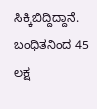ಸಿಕ್ಕಿಬಿದ್ದಿದ್ದಾನೆ. ಬಂಧಿತನಿಂದ 45 ಲಕ್ಷ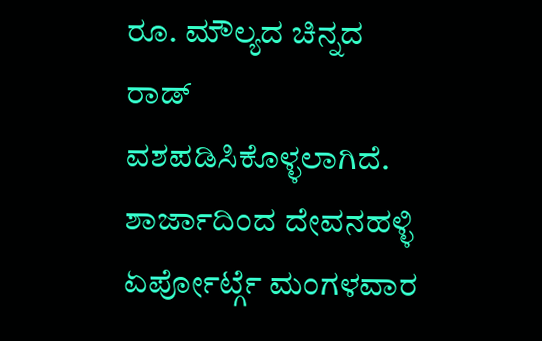ರೂ. ಮೌಲ್ಯದ ಚಿನ್ನದ ರಾಡ್ ವಶಪಡಿಸಿಕೊಳ್ಳಲಾಗಿದೆ.
ಶಾರ್ಜಾದಿಂದ ದೇವನಹಳ್ಳಿ ಏರ್ಪೋರ್ಟ್ಗೆ ಮಂಗಳವಾರ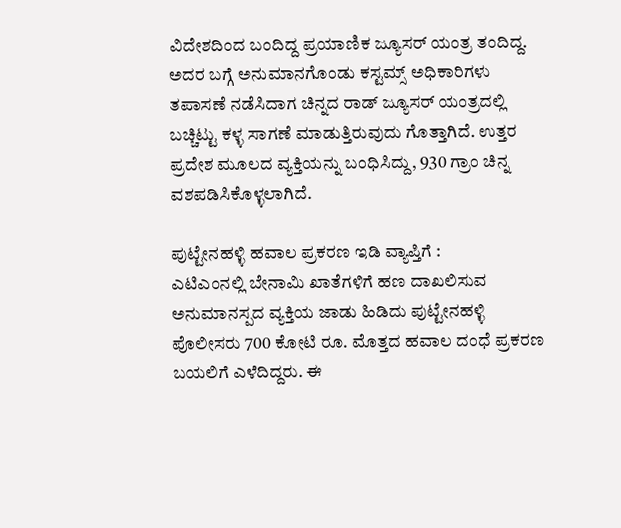ವಿದೇಶದಿಂದ ಬಂದಿದ್ದ ಪ್ರಯಾಣಿಕ ಜ್ಯೂಸರ್ ಯಂತ್ರ ತಂದಿದ್ದ. ಅದರ ಬಗ್ಗೆ ಅನುಮಾನಗೊಂಡು ಕಸ್ಟಮ್ಸ್ ಅಧಿಕಾರಿಗಳು ತಪಾಸಣೆ ನಡೆಸಿದಾಗ ಚಿನ್ನದ ರಾಡ್ ಜ್ಯೂಸರ್ ಯಂತ್ರದಲ್ಲಿ ಬಚ್ಚಿಟ್ಟು ಕಳ್ಳ ಸಾಗಣೆ ಮಾಡುತ್ತಿರುವುದು ಗೊತ್ತಾಗಿದೆ. ಉತ್ತರ ಪ್ರದೇಶ ಮೂಲದ ವ್ಯಕ್ತಿಯನ್ನು ಬಂಧಿಸಿದ್ದು, 930 ಗ್ರಾಂ ಚಿನ್ನ ವಶಪಡಿಸಿಕೊಳ್ಳಲಾಗಿದೆ.

ಪುಟ್ಟೇನಹಳ್ಳಿ ಹವಾಲ ಪ್ರಕರಣ ಇಡಿ ವ್ಯಾಪ್ತಿಗೆ :
ಎಟಿಎಂನಲ್ಲಿ ಬೇನಾಮಿ ಖಾತೆಗಳಿಗೆ ಹಣ ದಾಖಲಿಸುವ ಅನುಮಾನಸ್ಪದ ವ್ಯಕ್ತಿಯ ಜಾಡು ಹಿಡಿದು ಪುಟ್ಟೇನಹಳ್ಳಿ ಪೊಲೀಸರು 700 ಕೋಟಿ ರೂ. ಮೊತ್ತದ ಹವಾಲ ದಂಧೆ ಪ್ರಕರಣ ಬಯಲಿಗೆ ಎಳೆದಿದ್ದರು. ಈ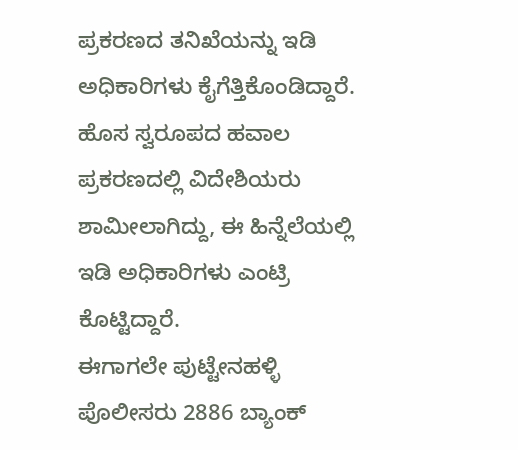ಪ್ರಕರಣದ ತನಿಖೆಯನ್ನು ಇಡಿ ಅಧಿಕಾರಿಗಳು ಕೈಗೆತ್ತಿಕೊಂಡಿದ್ದಾರೆ. ಹೊಸ ಸ್ವರೂಪದ ಹವಾಲ ಪ್ರಕರಣದಲ್ಲಿ ವಿದೇಶಿಯರು ಶಾಮೀಲಾಗಿದ್ದು, ಈ ಹಿನ್ನೆಲೆಯಲ್ಲಿ ಇಡಿ ಅಧಿಕಾರಿಗಳು ಎಂಟ್ರಿ ಕೊಟ್ಟಿದ್ದಾರೆ.
ಈಗಾಗಲೇ ಪುಟ್ಟೇನಹಳ್ಳಿ ಪೊಲೀಸರು 2886 ಬ್ಯಾಂಕ್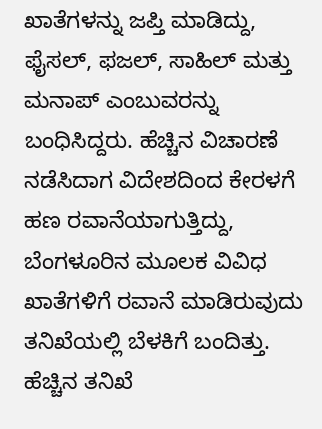ಖಾತೆಗಳನ್ನು ಜಪ್ತಿ ಮಾಡಿದ್ದು, ಫೈಸಲ್, ಫಜಲ್, ಸಾಹಿಲ್ ಮತ್ತು ಮನಾಪ್ ಎಂಬುವರನ್ನು ಬಂಧಿಸಿದ್ದರು. ಹೆಚ್ಚಿನ ವಿಚಾರಣೆ ನಡೆಸಿದಾಗ ವಿದೇಶದಿಂದ ಕೇರಳಗೆ ಹಣ ರವಾನೆಯಾಗುತ್ತಿದ್ದು, ಬೆಂಗಳೂರಿನ ಮೂಲಕ ವಿವಿಧ ಖಾತೆಗಳಿಗೆ ರವಾನೆ ಮಾಡಿರುವುದು ತನಿಖೆಯಲ್ಲಿ ಬೆಳಕಿಗೆ ಬಂದಿತ್ತು. ಹೆಚ್ಚಿನ ತನಿಖೆ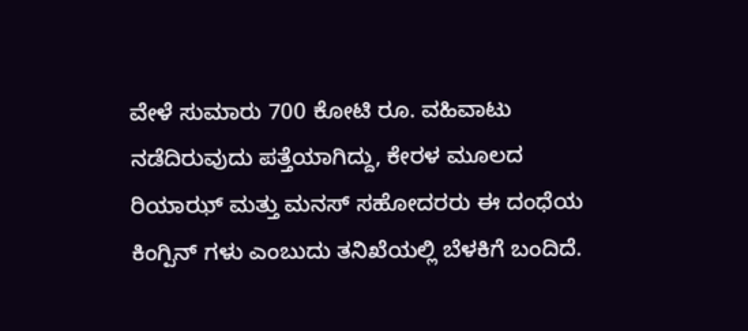ವೇಳೆ ಸುಮಾರು 700 ಕೋಟಿ ರೂ. ವಹಿವಾಟು ನಡೆದಿರುವುದು ಪತ್ತೆಯಾಗಿದ್ದು, ಕೇರಳ ಮೂಲದ ರಿಯಾಝ್ ಮತ್ತು ಮನಸ್ ಸಹೋದರರು ಈ ದಂಧೆಯ ಕಿಂಗ್ಪಿನ್ ಗಳು ಎಂಬುದು ತನಿಖೆಯಲ್ಲಿ ಬೆಳಕಿಗೆ ಬಂದಿದೆ.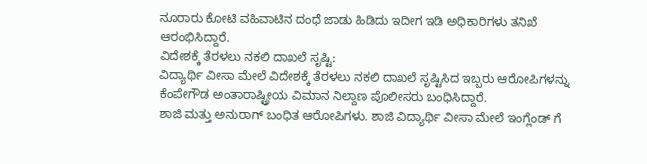ನೂರಾರು ಕೋಟಿ ವಹಿವಾಟಿನ ದಂಧೆ ಜಾಡು ಹಿಡಿದು ಇದೀಗ ಇಡಿ ಅಧಿಕಾರಿಗಳು ತನಿಖೆ ಆರಂಭಿಸಿದ್ದಾರೆ.
ವಿದೇಶಕ್ಕೆ ತೆರಳಲು ನಕಲಿ ದಾಖಲೆ ಸೃಷ್ಟಿ:
ವಿದ್ಯಾರ್ಥಿ ವೀಸಾ ಮೇಲೆ ವಿದೇಶಕ್ಕೆ ತೆರಳಲು ನಕಲಿ ದಾಖಲೆ ಸೃಷ್ಟಿಸಿದ ಇಬ್ಬರು ಆರೋಪಿಗಳನ್ನು ಕೆಂಪೇಗೌಡ ಅಂತಾರಾಷ್ಟ್ರೀಯ ವಿಮಾನ ನಿಲ್ದಾಣ ಪೊಲೀಸರು ಬಂಧಿಸಿದ್ದಾರೆ.
ಶಾಜಿ ಮತ್ತು ಅನುರಾಗ್ ಬಂಧಿತ ಆರೋಪಿಗಳು. ಶಾಜಿ ವಿದ್ಯಾರ್ಥಿ ವೀಸಾ ಮೇಲೆ ಇಂಗ್ಲೆಂಡ್ ಗೆ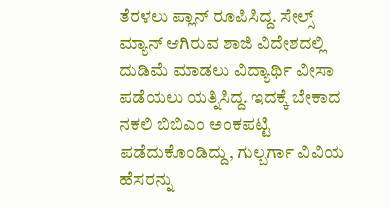ತೆರಳಲು ಪ್ಲಾನ್ ರೂಪಿಸಿದ್ದ. ಸೇಲ್ಸ್ ಮ್ಯಾನ್ ಆಗಿರುವ ಶಾಜಿ ವಿದೇಶದಲ್ಲಿ ದುಡಿಮೆ ಮಾಡಲು ವಿದ್ಯಾರ್ಥಿ ವೀಸಾ ಪಡೆಯಲು ಯತ್ನಿಸಿದ್ದ. ಇದಕ್ಕೆ ಬೇಕಾದ ನಕಲಿ ಬಿಬಿಎಂ ಅಂಕಪಟ್ಟಿ ಪಡೆದುಕೊಂಡಿದ್ದು, ಗುಲ್ಬರ್ಗಾ ವಿವಿಯ ಹೆಸರನ್ನು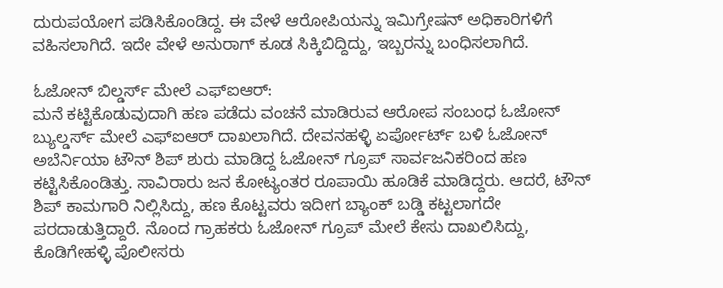ದುರುಪಯೋಗ ಪಡಿಸಿಕೊಂಡಿದ್ದ. ಈ ವೇಳೆ ಆರೋಪಿಯನ್ನು ಇಮಿಗ್ರೇಷನ್ ಅಧಿಕಾರಿಗಳಿಗೆ ವಹಿಸಲಾಗಿದೆ. ಇದೇ ವೇಳೆ ಅನುರಾಗ್ ಕೂಡ ಸಿಕ್ಕಿಬಿದ್ದಿದ್ದು, ಇಬ್ಬರನ್ನು ಬಂಧಿಸಲಾಗಿದೆ.

ಓಜೋನ್ ಬಿಲ್ಡರ್ಸ್ ಮೇಲೆ ಎಫ್ಐಆರ್:
ಮನೆ ಕಟ್ಟಿಕೊಡುವುದಾಗಿ ಹಣ ಪಡೆದು ವಂಚನೆ ಮಾಡಿರುವ ಆರೋಪ ಸಂಬಂಧ ಓಜೋನ್ ಬ್ಯುಲ್ಡರ್ಸ್ ಮೇಲೆ ಎಫ್ಐಆರ್ ದಾಖಲಾಗಿದೆ. ದೇವನಹಳ್ಳಿ ಏರ್ಪೋರ್ಟ್ ಬಳಿ ಓಜೋನ್ ಅಬೆರ್ನಿಯಾ ಟೌನ್ ಶಿಪ್ ಶುರು ಮಾಡಿದ್ದ ಓಜೋನ್ ಗ್ರೂಪ್ ಸಾರ್ವಜನಿಕರಿಂದ ಹಣ ಕಟ್ಟಿಸಿಕೊಂಡಿತ್ತು. ಸಾವಿರಾರು ಜನ ಕೋಟ್ಯಂತರ ರೂಪಾಯಿ ಹೂಡಿಕೆ ಮಾಡಿದ್ದರು. ಆದರೆ, ಟೌನ್ ಶಿಪ್ ಕಾಮಗಾರಿ ನಿಲ್ಲಿಸಿದ್ದು, ಹಣ ಕೊಟ್ಟವರು ಇದೀಗ ಬ್ಯಾಂಕ್ ಬಡ್ಡಿ ಕಟ್ಟಲಾಗದೇ ಪರದಾಡುತ್ತಿದ್ದಾರೆ. ನೊಂದ ಗ್ರಾಹಕರು ಓಜೋನ್ ಗ್ರೂಪ್ ಮೇಲೆ ಕೇಸು ದಾಖಲಿಸಿದ್ದು, ಕೊಡಿಗೇಹಳ್ಳಿ ಪೊಲೀಸರು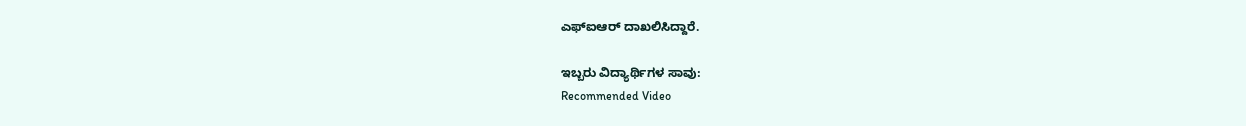ಎಫ್ಐಆರ್ ದಾಖಲಿಸಿದ್ದಾರೆ.

ಇಬ್ಬರು ವಿದ್ಯಾರ್ಥಿಗಳ ಸಾವು:
Recommended Video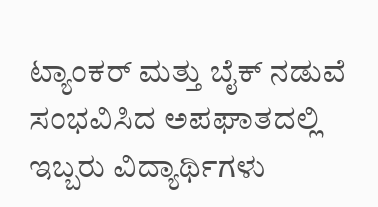ಟ್ಯಾಂಕರ್ ಮತ್ತು ಬೈಕ್ ನಡುವೆ ಸಂಭವಿಸಿದ ಅಪಘಾತದಲ್ಲಿ ಇಬ್ಬರು ವಿದ್ಯಾರ್ಥಿಗಳು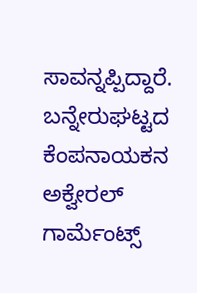ಸಾವನ್ನಪ್ಪಿದ್ದಾರೆ. ಬನ್ನೇರುಘಟ್ಟದ ಕೆಂಪನಾಯಕನ ಅಕ್ವೇರಲ್ ಗಾರ್ಮೆಂಟ್ಸ್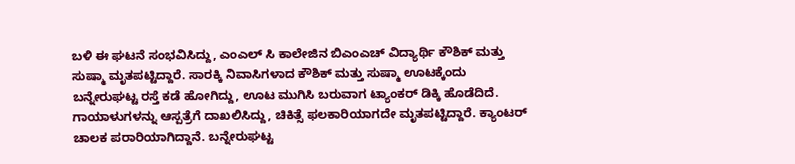ಬಳಿ ಈ ಘಟನೆ ಸಂಭವಿಸಿದ್ದು, ಎಂಎಲ್ ಸಿ ಕಾಲೇಜಿನ ಬಿಎಂಎಚ್ ವಿದ್ಯಾರ್ಥಿ ಕೌಶಿಕ್ ಮತ್ತು ಸುಷ್ಮಾ ಮೃತಪಟ್ಟಿದ್ದಾರೆ. ಸಾರಕ್ಕಿ ನಿವಾಸಿಗಳಾದ ಕೌಶಿಕ್ ಮತ್ತು ಸುಷ್ಮಾ ಊಟಕ್ಕೆಂದು ಬನ್ನೇರುಘಟ್ಟ ರಸ್ತೆ ಕಡೆ ಹೋಗಿದ್ದು, ಊಟ ಮುಗಿಸಿ ಬರುವಾಗ ಟ್ಯಾಂಕರ್ ಡಿಕ್ಕಿ ಹೊಡೆದಿದೆ. ಗಾಯಾಳುಗಳನ್ನು ಆಸ್ಪತ್ರೆಗೆ ದಾಖಲಿಸಿದ್ದು, ಚಿಕಿತ್ಸೆ ಫಲಕಾರಿಯಾಗದೇ ಮೃತಪಟ್ಟಿದ್ದಾರೆ. ಕ್ಯಾಂಟರ್ ಚಾಲಕ ಪರಾರಿಯಾಗಿದ್ದಾನೆ. ಬನ್ನೇರುಘಟ್ಟ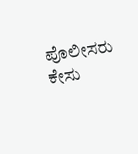ಪೊಲೀಸರು ಕೇಸು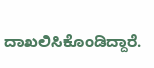ದಾಖಲಿಸಿಕೊಂಡಿದ್ದಾರೆ.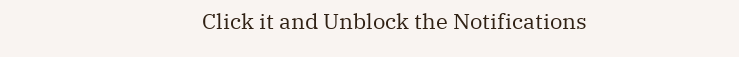Click it and Unblock the Notifications